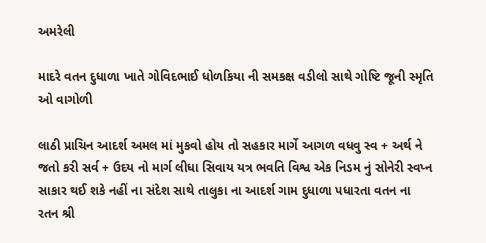અમરેલી

માદરે વતન દુધાળા ખાતે ગોવિદભાઈ ધોળકિયા ની સમકક્ષ વડીલો સાથે ગોષ્ટિ જૂની સ્મૃતિ ઓ વાગોળી

લાઠી પ્રાચિન આદર્શ અમલ માં મુકવો હોય તો સહકાર માર્ગે આગળ વધવુ સ્વ + અર્થ ને જતો કરી સર્વ + ઉદય નો માર્ગ લીધા સિવાય યત્ર ભવતિ વિશ્વ એક નિડમ નું સોનેરી સ્વપ્ન સાકાર થઈ શકે નહીં ના સંદેશ સાથે તાલુકા ના આદર્શ ગામ દુધાળા પધારતા વતન ના રતન શ્રી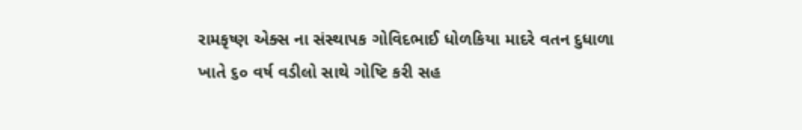રામકૃષ્ણ એક્સ ના સંસ્થાપક ગોવિદભાઈ ધોળકિયા માદરે વતન દુધાળા ખાતે ૬૦ વર્ષ વડીલો સાથે ગોષ્ટિ કરી સહ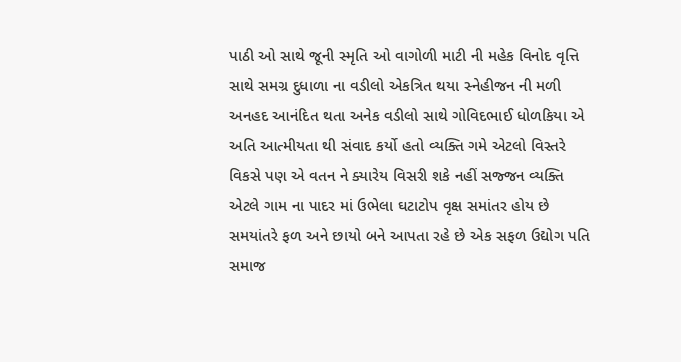પાઠી ઓ સાથે જૂની સ્મૃતિ ઓ વાગોળી માટી ની મહેક વિનોદ વૃત્તિ સાથે સમગ્ર દુધાળા ના વડીલો એકત્રિત થયા સ્નેહીજન ની મળી અનહદ આનંદિત થતા અનેક વડીલો સાથે ગોવિદભાઈ ધોળકિયા એ અતિ આત્મીયતા થી સંવાદ કર્યો હતો વ્યક્તિ ગમે એટલો વિસ્તરે વિકસે પણ એ વતન ને ક્યારેય વિસરી શકે નહીં સજ્જન વ્યક્તિ એટલે ગામ ના પાદર માં ઉભેલા ઘટાટોપ વૃક્ષ સમાંતર હોય છે સમયાંતરે ફળ અને છાયો બને આપતા રહે છે એક સફળ ઉદ્યોગ પતિ સમાજ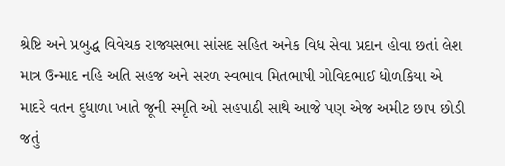શ્રેષ્ટિ અને પ્રબુદ્ધ વિવેચક રાજ્યસભા સાંસદ સહિત અનેક વિધ સેવા પ્રદાન હોવા છતાં લેશ માત્ર ઉન્માદ નહિ અતિ સહજ અને સરળ સ્વભાવ મિતભાષી ગોવિદભાઈ ધોળકિયા એ માદરે વતન દુધાળા ખાતે જૂની સ્મૃતિ ઓ સહપાઠી સાથે આજે પણ એજ અમીટ છાપ છોડી જતું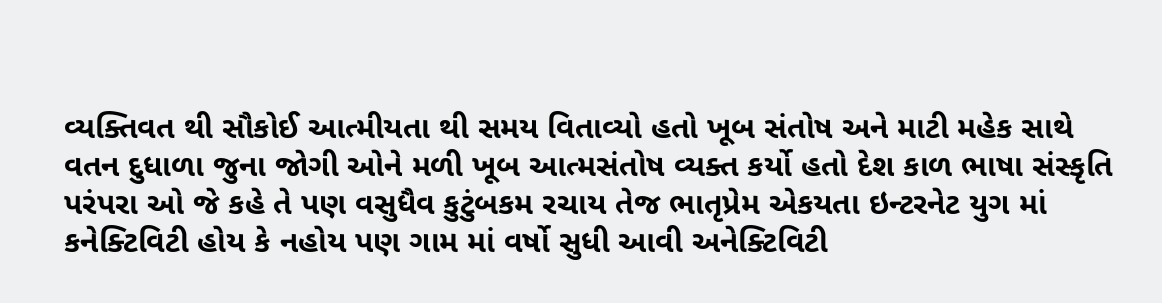વ્યક્તિવત થી સૌકોઈ આત્મીયતા થી સમય વિતાવ્યો હતો ખૂબ સંતોષ અને માટી મહેક સાથે વતન દુધાળા જુના જોગી ઓને મળી ખૂબ આત્મસંતોષ વ્યક્ત કર્યો હતો દેશ કાળ ભાષા સંસ્કૃતિ પરંપરા ઓ જે કહે તે પણ વસુધૈવ કુટુંબકમ રચાય તેજ ભાતૃપ્રેમ એકયતા ઇન્ટરનેટ યુગ માં  કનેક્ટિવિટી હોય કે નહોય પણ ગામ માં વર્ષો સુધી આવી અનેક્ટિવિટી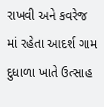રાખવી અને કવરેજ માં રહેતા આદર્શ ગામ દુધાળા ખાતે ઉત્સાહ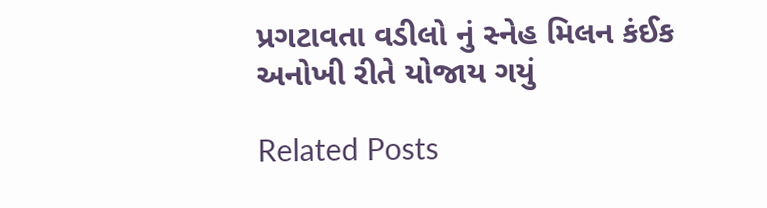પ્રગટાવતા વડીલો નું સ્નેહ મિલન કંઈક અનોખી રીતે યોજાય ગયું

Related Posts